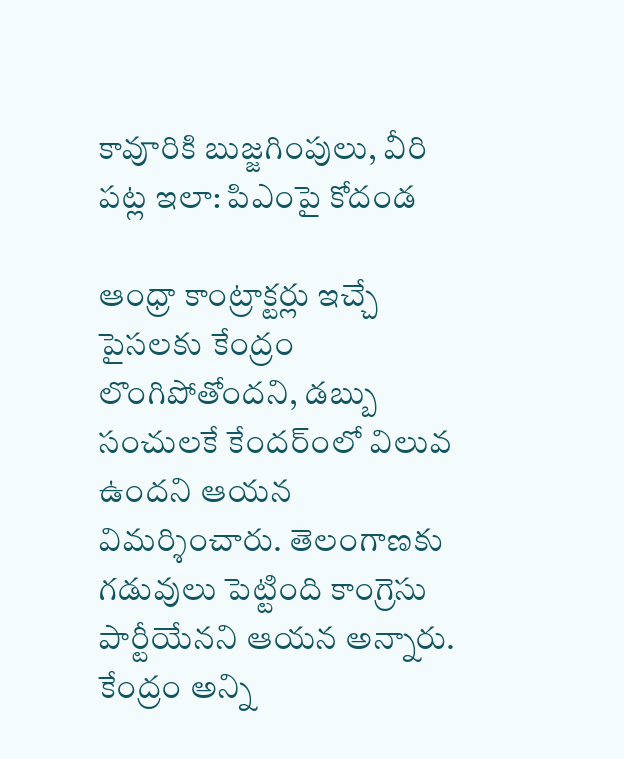కావూరికి బుజ్జగింపులు, వీరి పట్ల ఇలా: పిఎంపై కోదండ

ఆంధ్రా కాంట్రాక్టర్లు ఇచ్చే పైసలకు కేంద్రం లొంగిపోతోందని, డబ్బు సంచులకే కేందర్ంలో విలువ ఉందని ఆయన విమర్శించారు. తెలంగాణకు గడువులు పెట్టింది కాంగ్రెసు పార్టీయేనని ఆయన అన్నారు. కేంద్రం అన్ని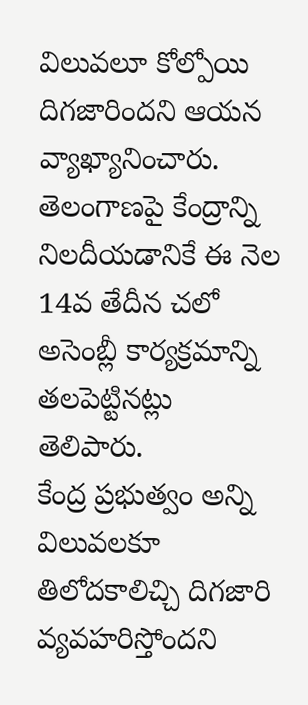విలువలూ కోల్పోయి దిగజారిందని ఆయన వ్యాఖ్యానించారు. తెలంగాణపై కేంద్రాన్ని నిలదీయడానికే ఈ నెల 14వ తేదీన చలో అసెంబ్లీ కార్యక్రమాన్ని తలపెట్టినట్లు తెలిపారు.
కేంద్ర ప్రభుత్వం అన్ని విలువలకూ తిలోదకాలిచ్చి దిగజారి వ్యవహరిస్తోందని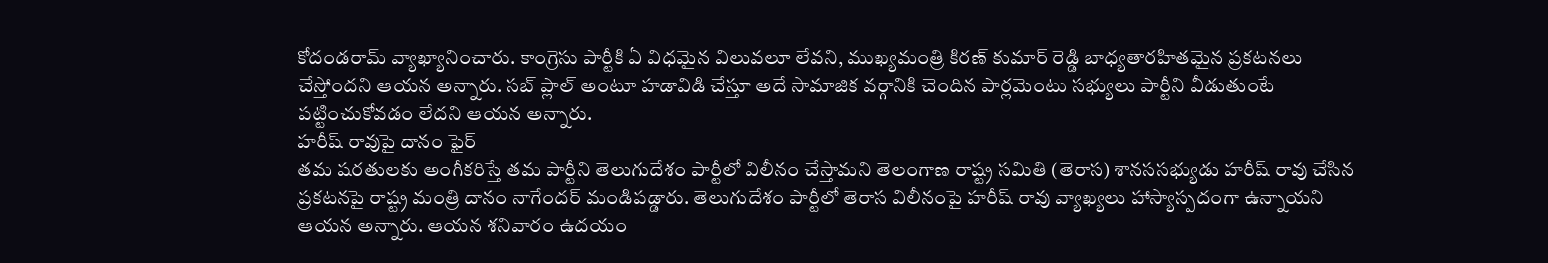కోదండరామ్ వ్యాఖ్యానించారు. కాంగ్రెసు పార్టీకి ఏ విధమైన విలువలూ లేవని, ముఖ్యమంత్రి కిరణ్ కుమార్ రెడ్డి బాధ్యతారహితమైన ప్రకటనలు చేస్తోందని ఆయన అన్నారు. సబ్ ప్లాల్ అంటూ హడావిడి చేస్తూ అదే సామాజిక వర్గానికి చెందిన పార్లమెంటు సభ్యులు పార్టీని వీడుతుంటే పట్టించుకోవడం లేదని ఆయన అన్నారు.
హరీష్ రావుపై దానం ఫైర్
తమ షరతులకు అంగీకరిస్తే తమ పార్టీని తెలుగుదేశం పార్టీలో విలీనం చేస్తామని తెలంగాణ రాష్ట్ర సమితి (తెరాస) శానససభ్యుడు హరీష్ రావు చేసిన ప్రకటనపై రాష్ట్ర మంత్రి దానం నాగేందర్ మండిపడ్డారు. తెలుగుదేశం పార్టీలో తెరాస విలీనంపై హరీష్ రావు వ్యాఖ్యలు హాస్యాస్పదంగా ఉన్నాయని ఆయన అన్నారు. ఆయన శనివారం ఉదయం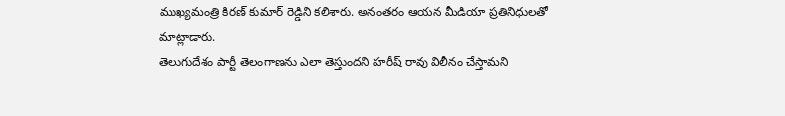ముఖ్యమంత్రి కిరణ్ కుమార్ రెడ్డిని కలిశారు. అనంతరం ఆయన మీడియా ప్రతినిధులతో మాట్లాడారు.
తెలుగుదేశం పార్టీ తెలంగాణను ఎలా తెస్తుందని హరీష్ రావు విలీనం చేస్తామని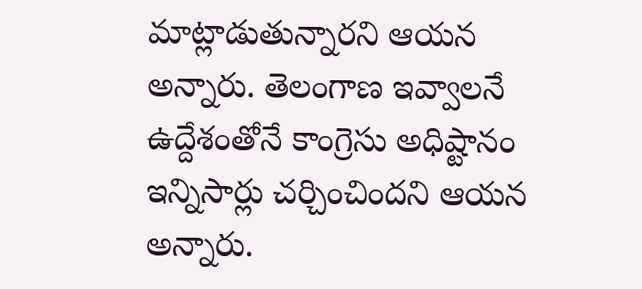మాట్లాడుతున్నారని ఆయన అన్నారు. తెలంగాణ ఇవ్వాలనే ఉద్దేశంతోనే కాంగ్రెసు అధిష్టానం ఇన్నిసార్లు చర్చించిందని ఆయన అన్నారు.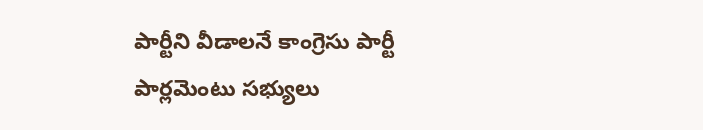పార్టీని వీడాలనే కాంగ్రెసు పార్టీ పార్లమెంటు సభ్యులు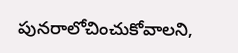పునరాలోచించుకోవాలని,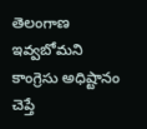తెలంగాణ ఇవ్వబోమని కాంగ్రెసు అధిష్టానం చెప్తే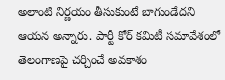అలాంటి నిర్ణయం తీసుకుంటే బాగుండేదని ఆయన అన్నారు. పార్టీ కోర్ కమిటీ సమావేశంలో తెలంగాణపై చర్చించే అవకాశం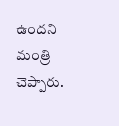ఉందని మంత్రి చెప్పారు.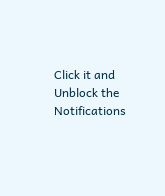Click it and Unblock the Notifications